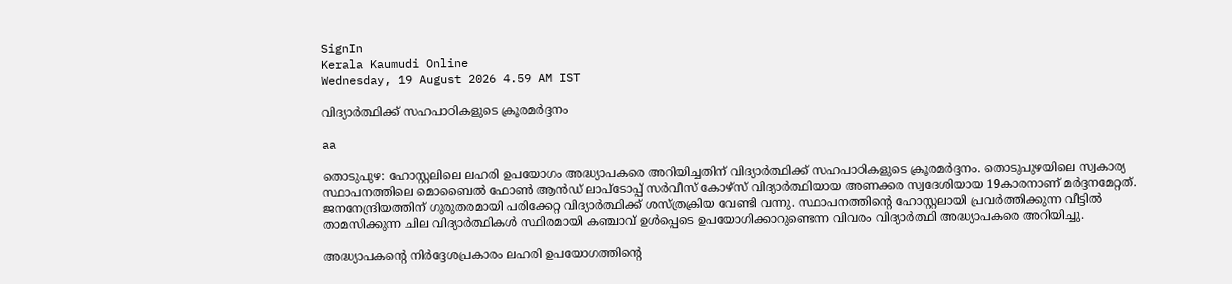SignIn
Kerala Kaumudi Online
Wednesday, 19 August 2026 4.59 AM IST

വിദ്യാർത്ഥിക്ക് സഹപാഠികളുടെ ക്രൂരമർദ്ദനം

aa

തൊടുപുഴ: ഹോസ്റ്റലിലെ ലഹരി ഉപയോഗം അദ്ധ്യാപകരെ അറിയിച്ചതിന് വിദ്യാർത്ഥിക്ക് സഹപാഠികളുടെ ക്രൂരമർദ്ദനം. തൊടുപുഴയിലെ സ്വകാര്യ സ്ഥാപനത്തിലെ മൊബൈൽ ഫോൺ ആൻഡ് ലാപ്‌ടോപ്പ് സർവീസ് കോഴ്സ് വിദ്യാർത്ഥിയായ അണക്കര സ്വദേശിയായ 19കാരനാണ് മർദ്ദനമേറ്റത്. ജനനേന്ദ്രിയത്തിന് ഗുരുതരമായി പരിക്കേറ്റ വിദ്യാർത്ഥിക്ക് ശസ്ത്രക്രിയ വേണ്ടി വന്നു. സ്ഥാപനത്തിന്റെ ഹോസ്റ്റലായി പ്രവർത്തിക്കുന്ന വീട്ടിൽ താമസിക്കുന്ന ചില വിദ്യാർത്ഥികൾ സ്ഥിരമായി കഞ്ചാവ് ഉൾപ്പെടെ ഉപയോഗിക്കാറുണ്ടെന്ന വിവരം വിദ്യാ‌ർത്ഥി അദ്ധ്യാപകരെ അറിയിച്ചു.

അദ്ധ്യാപകന്റെ നിർദ്ദേശപ്രകാരം ലഹരി ഉപയോഗത്തിന്റെ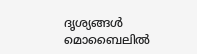ദൃശ്യങ്ങൾ മൊബൈലിൽ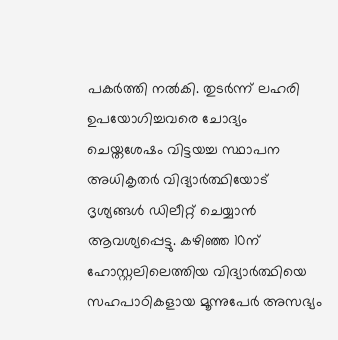പകർത്തി നൽകി. തുടർന്ന് ലഹരി ഉപയോഗിച്ചവരെ ചോദ്യം ചെയ്തശേഷം വിട്ടയച്ച സ്ഥാപന അധികൃതർ വിദ്യാർ‌ത്ഥിയോട് ദൃശ്യങ്ങൾ ഡിലീറ്റ് ചെയ്യാൻ ആവശ്യപ്പെട്ടു. കഴിഞ്ഞ 10ന് ഹോസ്റ്റലിലെത്തിയ വിദ്യാർത്ഥിയെ സഹപാഠികളായ മൂന്നുപേർ അസഭ്യം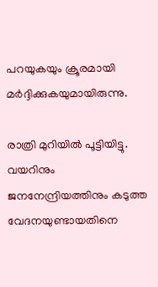പറയുകയും ക്രൂരമായി മർദ്ദിക്കുകയുമായിരുന്നു.

രാത്രി മുറിയിൽ പൂട്ടിയിട്ടു. വയറിനും ജനനേന്ദ്രിയത്തിനും കടുത്ത വേദനയുണ്ടായതിനെ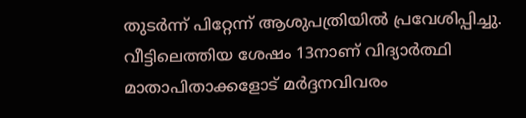തുടർന്ന് പിറ്റേന്ന് ആശുപത്രിയിൽ പ്രവേശിപ്പിച്ചു. വീട്ടിലെത്തിയ ശേഷം 13നാണ് വിദ്യാർത്ഥി മാതാപിതാക്കളോട് മർദ്ദനവിവരം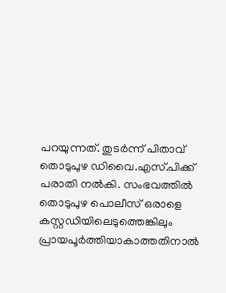പറയുന്നത്. തുട‌ർന്ന് പിതാവ് തൊടുപുഴ ഡിവൈ.എസ്.പിക്ക് പരാതി നൽകി. സംഭവത്തിൽ തൊടുപുഴ പൊലീസ് ഒരാളെ കസ്റ്റഡിയിലെടുത്തെങ്കിലും പ്രായപൂർത്തിയാകാത്തതിനാൽ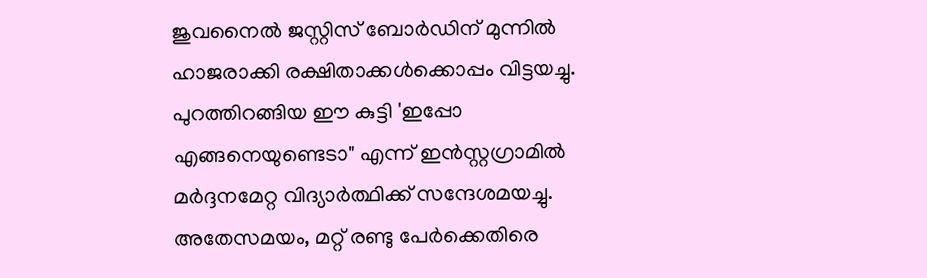ജുവനൈൽ ജസ്റ്റിസ് ബോർഡിന് മുന്നിൽ ഹാജരാക്കി രക്ഷിതാക്കൾക്കൊപ്പം വിട്ടയച്ചു. പുറത്തിറങ്ങിയ ഈ കുട്ടി 'ഇപ്പോ എങ്ങനെയുണ്ടെടാ" എന്ന് ഇൻസ്റ്റഗ്രാമിൽ മ‌ർദ്ദനമേറ്റ വിദ്യാ‌ർത്ഥിക്ക് സന്ദേശമയച്ചു. അതേസമയം, മറ്റ് രണ്ടു പേർക്കെതിരെ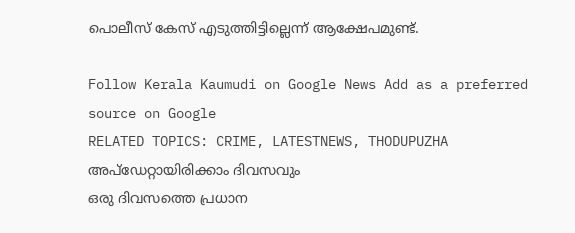പൊലീസ് കേസ് എടുത്തിട്ടില്ലെന്ന് ആക്ഷേപമുണ്ട്.

Follow Kerala Kaumudi on Google News Add as a preferred source on Google
RELATED TOPICS: CRIME, LATESTNEWS, THODUPUZHA
അപ്ഡേറ്റായിരിക്കാം ദിവസവും
ഒരു ദിവസത്തെ പ്രധാന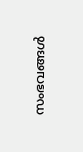സംഭവങ്ങൾ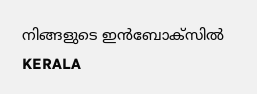നിങ്ങളുടെ ഇൻബോക്സിൽ
KERALA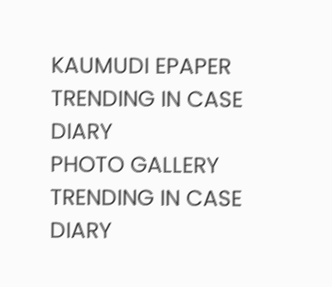KAUMUDI EPAPER
TRENDING IN CASE DIARY
PHOTO GALLERY
TRENDING IN CASE DIARY